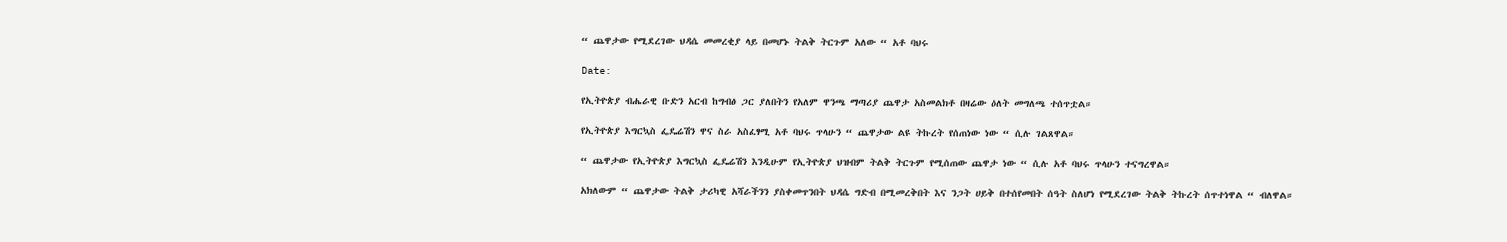“ ጨዋታው የሚደረገው ህዳሴ መመረቂያ ላይ በመሆኑ ትልቅ ትርጉም አለው “ አቶ ባህሩ

Date:

የኢትዮጵያ ብሔራዊ ቡድን አርብ ከግብፅ ጋር ያለበትን የአለም ዋንጫ ማጣሪያ ጨዋታ አስመልክቶ በዛሬው ዕለት መግለጫ ተሰጥቷል።

የኢትዮጵያ እግርኳስ ፌዴሬሽን ዋና ስራ አስፈፃሚ አቶ ባህሩ ጥላሁን “ ጨዋታው ልዩ ትኩረት የሰጠነው ነው “ ሲሉ ገልጸዋል።

“ ጨዋታው የኢትዮጵያ እግርኳስ ፌዴሬሽን እንዲሁም የኢትዮጵያ ህዝብም ትልቅ ትርጉም የሚሰጠው ጨዋታ ነው “ ሲሉ አቶ ባህሩ ጥላሁን ተናግረዋል።

አክለውም “ ጨዋታው ትልቅ ታሪካዊ አሻራችንን ያስቀመጥንበት ህዳሴ ግድብ በሚመረቅበት እና ንጋት ሀይቅ በተሰየመበት ሰዓት ስለሆነ የሚደረገው ትልቅ ትኩረት ሰጥተነዋል “ ብለዋል።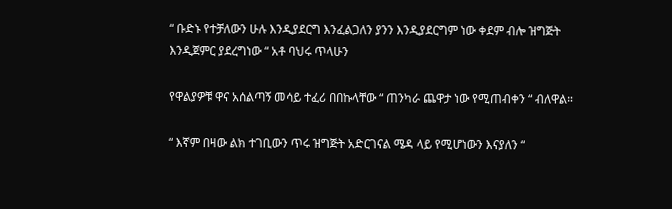“ ቡድኑ የተቻለውን ሁሉ እንዲያደርግ እንፈልጋለን ያንን እንዲያደርግም ነው ቀደም ብሎ ዝግጅት እንዲጀምር ያደረግነው “ አቶ ባህሩ ጥላሁን

የዋልያዎቹ ዋና አሰልጣኝ መሳይ ተፈሪ በበኩላቸው “ ጠንካራ ጨዋታ ነው የሚጠብቀን “ ብለዋል።

“ እኛም በዛው ልክ ተገቢውን ጥሩ ዝግጅት አድርገናል ሜዳ ላይ የሚሆነውን እናያለን “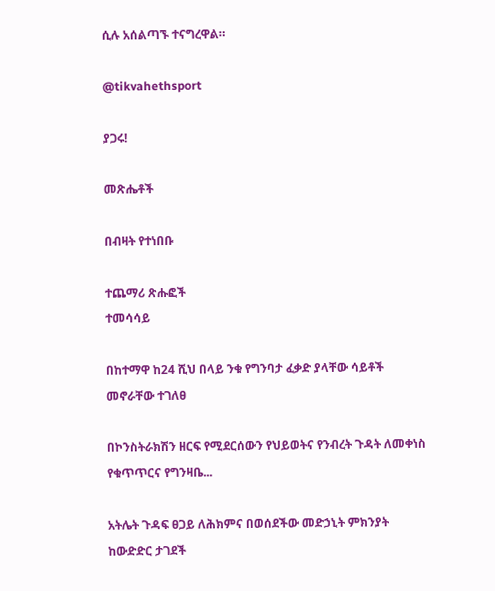ሲሉ አሰልጣኙ ተናግረዋል።

@tikvahethsport

ያጋሩ!

መጽሔቶች

በብዛት የተነበቡ

ተጨማሪ ጽሑፎች
ተመሳሳይ

በከተማዋ ከ24 ሺህ በላይ ንቁ የግንባታ ፈቃድ ያላቸው ሳይቶች መኖራቸው ተገለፀ

በኮንስትራክሽን ዘርፍ የሚደርሰውን የህይወትና የንብረት ጉዳት ለመቀነስ የቁጥጥርና የግንዛቤ...

አትሌት ጉዳፍ ፀጋይ ለሕክምና በወሰደችው መድኃኒት ምክንያት ከውድድር ታገደች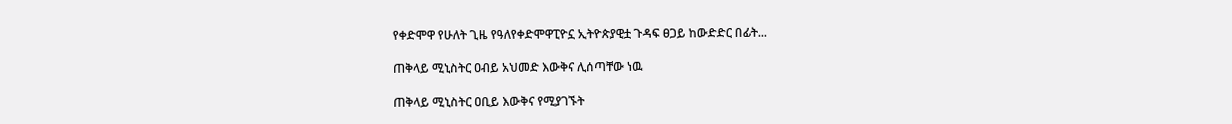የቀድሞዋ የሁለት ጊዜ የዓለየቀድሞዋፒዮኗ ኢትዮጵያዊቷ ጉዳፍ ፀጋይ ከውድድር በፊት...

ጠቅላይ ሚኒስትር ዐብይ አህመድ እውቅና ሊሰጣቸው ነዉ

ጠቅላይ ሚኒስትር ዐቢይ እውቅና የሚያገኙት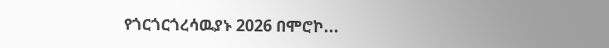የጎርጎርጎረሳዉያኑ 2026 በሞሮኮ...